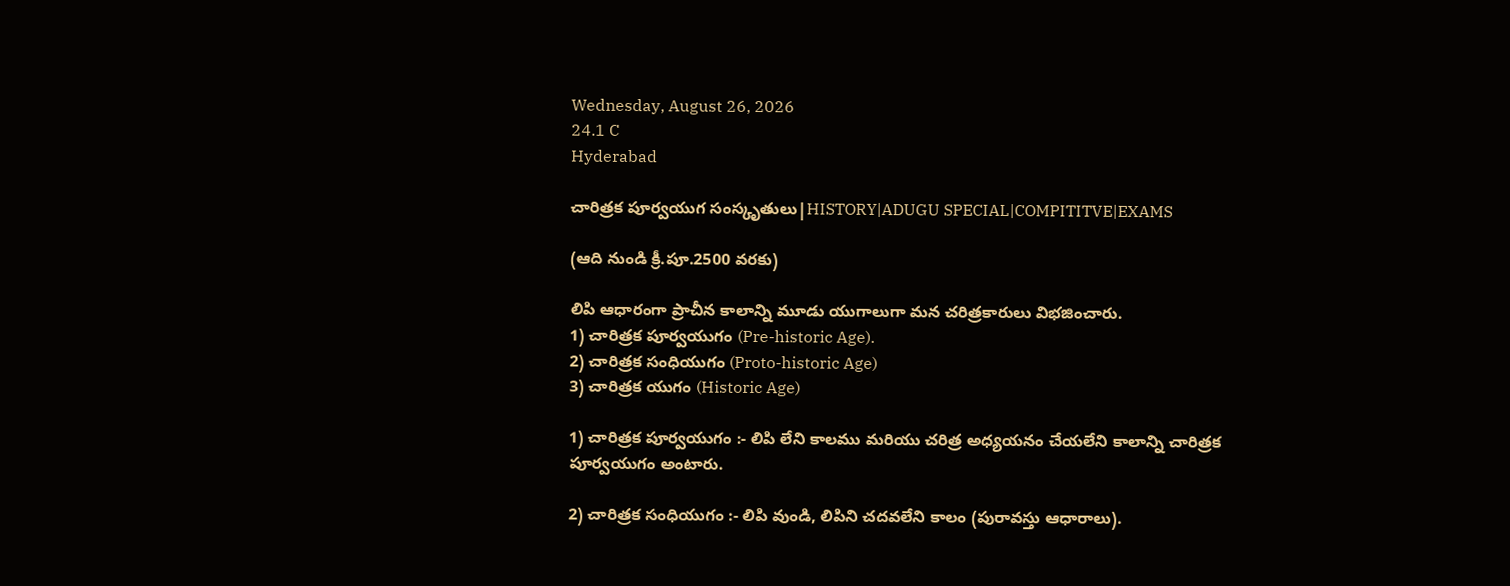Wednesday, August 26, 2026
24.1 C
Hyderabad

చారిత్రక పూర్వయుగ సంస్కృతులు|HISTORY|ADUGU SPECIAL|COMPITITVE|EXAMS

(ఆది నుండి క్రీ.పూ.2500 వరకు)

లిపి ఆధారంగా ప్రాచీన కాలాన్ని మూడు యుగాలుగా మన చరిత్రకారులు విభజించారు.
1) చారిత్రక పూర్వయుగం (Pre-historic Age).
2) చారిత్రక సంధియుగం (Proto-historic Age)
3) చారిత్రక యుగం (Historic Age)

1) చారిత్రక పూర్వయుగం :- లిపి లేని కాలము మరియు చరిత్ర అధ్యయనం చేయలేని కాలాన్ని చారిత్రక పూర్వయుగం అంటారు.

2) చారిత్రక సంధియుగం :- లిపి వుండి, లిపిని చదవలేని కాలం (పురావస్తు ఆధారాలు).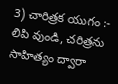3) చారిత్రక యుగం :- లిపి వుండి, చరిత్రను సాహిత్యం ద్వారా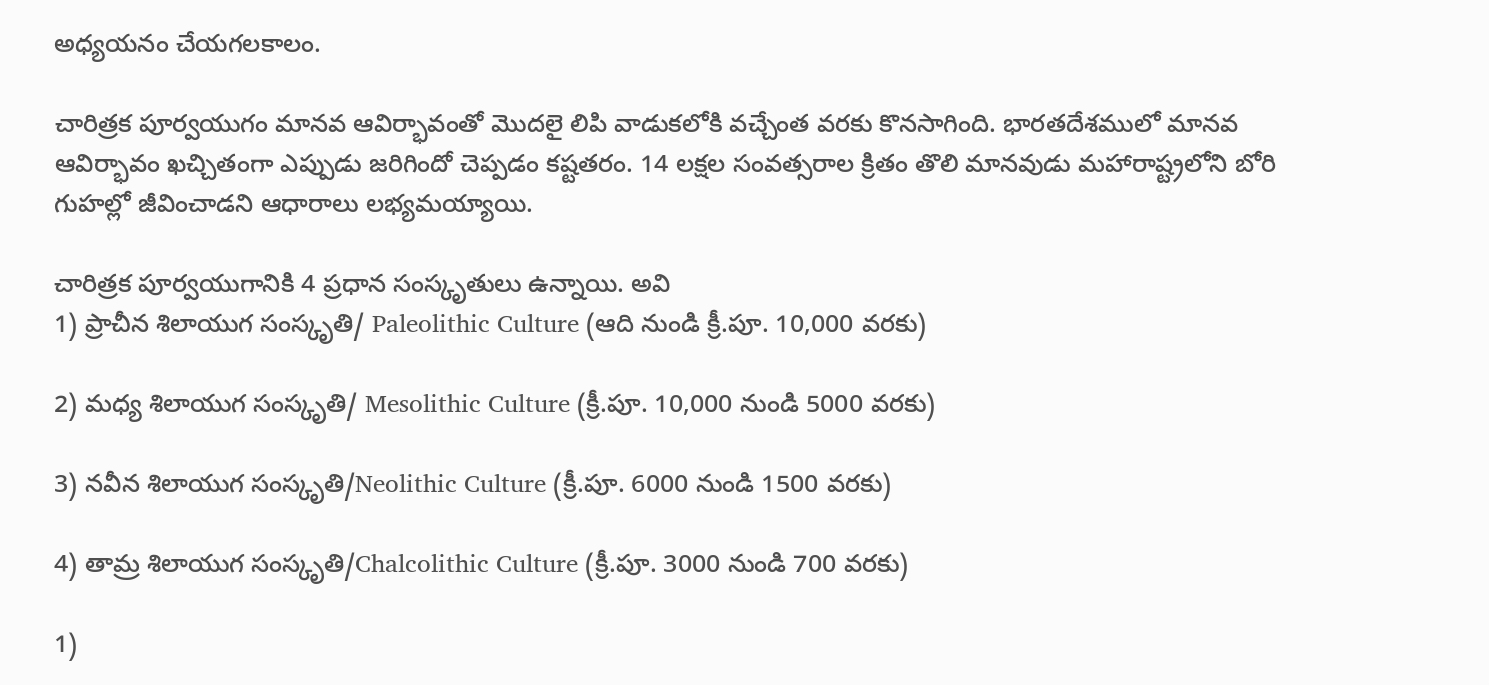అధ్యయనం చేయగలకాలం.

చారిత్రక పూర్వయుగం మానవ ఆవిర్భావంతో మొదలై లిపి వాడుకలోకి వచ్చేంత వరకు కొనసాగింది. భారతదేశములో మానవ ఆవిర్భావం ఖచ్చితంగా ఎప్పుడు జరిగిందో చెప్పడం కష్టతరం. 14 లక్షల సంవత్సరాల క్రితం తొలి మానవుడు మహారాష్ట్రలోని బోరి గుహల్లో జీవించాడని ఆధారాలు లభ్యమయ్యాయి.

చారిత్రక పూర్వయుగానికి 4 ప్రధాన సంస్కృతులు ఉన్నాయి. అవి
1) ప్రాచీన శిలాయుగ సంస్కృతి/ Paleolithic Culture (ఆది నుండి క్రీ.పూ. 10,000 వరకు)

2) మధ్య శిలాయుగ సంస్కృతి/ Mesolithic Culture (క్రీ.పూ. 10,000 నుండి 5000 వరకు)

3) నవీన శిలాయుగ సంస్కృతి/Neolithic Culture (క్రీ.పూ. 6000 నుండి 1500 వరకు)

4) తామ్ర శిలాయుగ సంస్కృతి/Chalcolithic Culture (క్రీ.పూ. 3000 నుండి 700 వరకు)

1)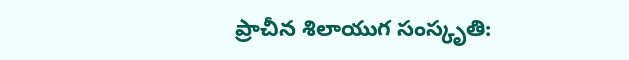ప్రాచీన శిలాయుగ సంస్కృతి: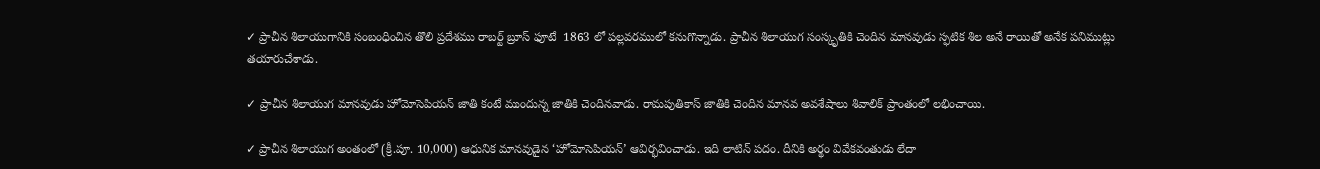✓ ప్రాచీన శిలాయుగానికి సంబంధించిన తొలి ప్రదేశము రాబర్ట్ బ్రూస్ ఫూటే  1863 లో పల్లవరములో కనుగొన్నాడు. ప్రాచీన శిలాయుగ సంస్కృతికి చెందిన మానవుడు స్ఫటిక శిల అనే రాయితో అనేక పనిముట్లు తయారుచేశాడు.

✓ ప్రాచీన శిలాయుగ మానవుడు హోమోసెపియన్ జాతి కంటే ముందున్న జాతికి చెందినవాడు. రామపుతికాస్ జాతికి చెందిన మానవ అవశేషాలు శివాలిక్ ప్రాంతంలో లభించాయి.

✓ ప్రాచీన శిలాయుగ అంతంలో (క్రీ.పూ. 10,000) ఆధునిక మానవుడైన ‘హోమోసెపియన్’ ఆవిర్భవించాడు. ఇది లాటిన్ పదం. దీనికి అర్థం వివేకవంతుడు లేదా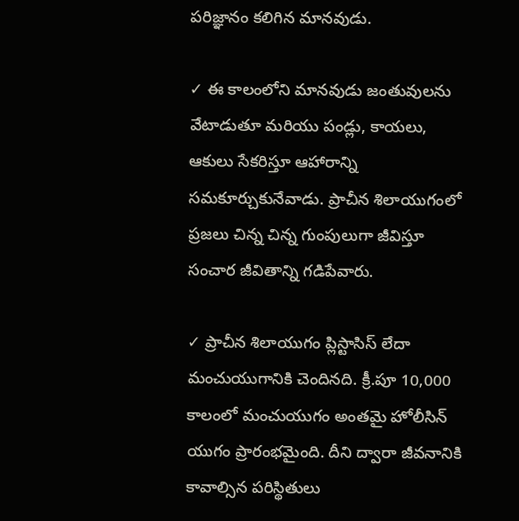పరిజ్ఞానం కలిగిన మానవుడు.

✓ ఈ కాలంలోని మానవుడు జంతువులను వేటాడుతూ మరియు పండ్లు, కాయలు, ఆకులు సేకరిస్తూ ఆహారాన్ని సమకూర్చుకునేవాడు. ప్రాచీన శిలాయుగంలో ప్రజలు చిన్న చిన్న గుంపులుగా జీవిస్తూ సంచార జీవితాన్ని గడిపేవారు.

✓ ప్రాచీన శిలాయుగం ప్లిస్టాసిస్ లేదా మంచుయుగానికి చెందినది. క్రీ.పూ 10,000 కాలంలో మంచుయుగం అంతమై హోలీసిన్ యుగం ప్రారంభమైంది. దీని ద్వారా జీవనానికి కావాల్సిన పరిస్థితులు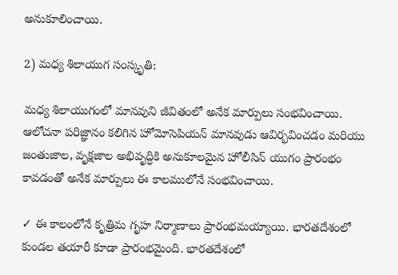అనుకూలించాయి.

2) మధ్య శిలాయుగ సంస్కృతి:

మధ్య శిలాయుగంలో మానవుని జీవితంలో అనేక మార్పులు సంభవించాయి. ఆలోచనా పరిజ్ఞానం కలిగిన హోమోసెపియన్ మానవుడు ఆవిర్భవించడం మరియు జంతుజాల, వృక్షజాల అభివృద్ధికి అనుకూలమైన హోలీసిన్ యుగం ప్రారంభం కావడంతో అనేక మార్పులు ఈ కాలములోనే సంభవించాయి.

✓ ఈ కాలంలోనే కృత్రిమ గృహ నిర్మాణాలు ప్రారంభమయ్యాయి. భారతదేశంలో కుండల తయారీ కూడా ప్రారంభమైంది. భారతదేశంలో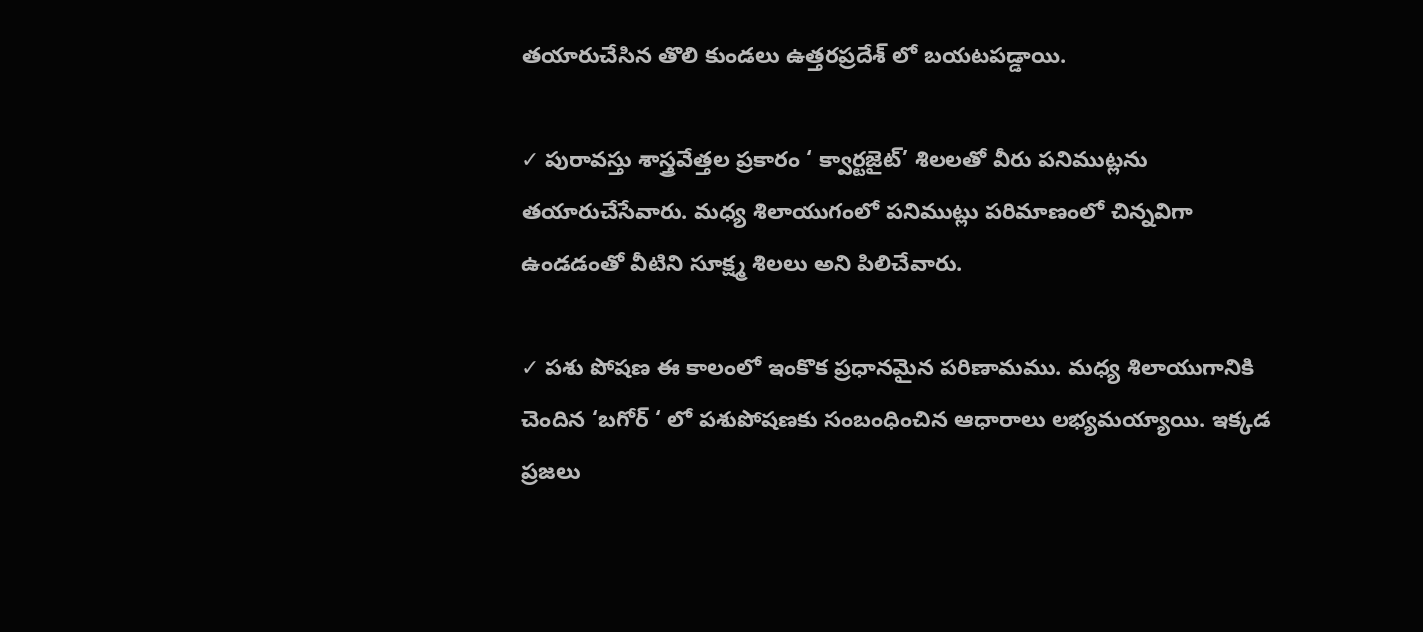తయారుచేసిన తొలి కుండలు ఉత్తరప్రదేశ్ లో బయటపడ్డాయి.

✓ పురావస్తు శాస్త్రవేత్తల ప్రకారం ‘ క్వార్టజైట్’ శిలలతో వీరు పనిముట్లను తయారుచేసేవారు. మధ్య శిలాయుగంలో పనిముట్లు పరిమాణంలో చిన్నవిగా ఉండడంతో వీటిని సూక్ష్మ శిలలు అని పిలిచేవారు.

✓ పశు పోషణ ఈ కాలంలో ఇంకొక ప్రధానమైన పరిణామము. మధ్య శిలాయుగానికి చెందిన ‘బగోర్ ‘ లో పశుపోషణకు సంబంధించిన ఆధారాలు లభ్యమయ్యాయి. ఇక్కడ ప్రజలు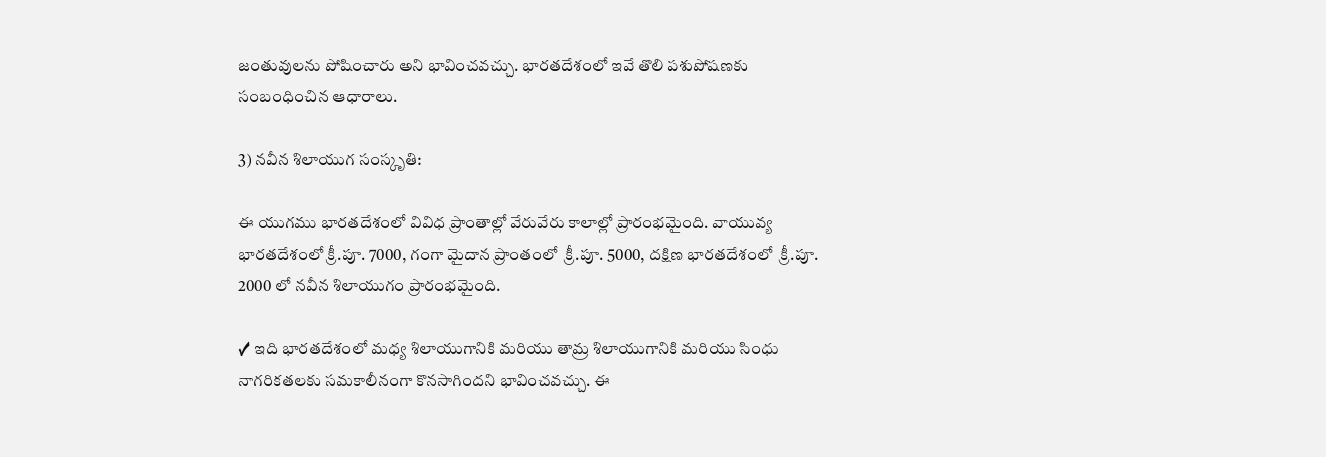జంతువులను పోషించారు అని భావించవచ్చు. భారతదేశంలో ఇవే తొలి పశుపోషణకు సంబంధించిన ఆధారాలు.

3) నవీన శిలాయుగ సంస్కృతి:

ఈ యుగము భారతదేశంలో వివిధ ప్రాంతాల్లో వేరువేరు కాలాల్లో ప్రారంభమైంది. వాయువ్య భారతదేశంలో క్రీ.పూ. 7000, గంగా మైదాన ప్రాంతంలో  క్రీ.పూ. 5000, దక్షిణ భారతదేశంలో  క్రీ.పూ. 2000 లో నవీన శిలాయుగం ప్రారంభమైంది.

✓ ఇది భారతదేశంలో మధ్య శిలాయుగానికి మరియు తామ్ర శిలాయుగానికి మరియు సింధు నాగరికతలకు సమకాలీనంగా కొనసాగిందని భావించవచ్చు. ఈ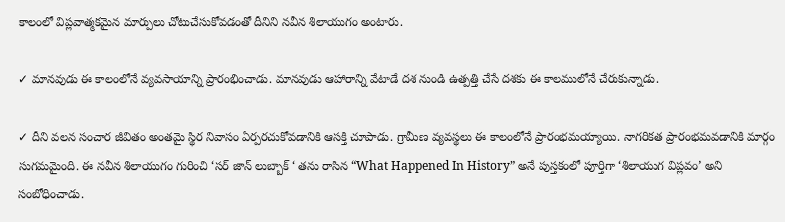కాలంలో విప్లవాత్మకమైన మార్పులు చోటుచేసుకోవడంతో దీనిని నవీన శిలాయుగం అంటారు.

✓ మానవుడు ఈ కాలంలోనే వ్యవసాయాన్ని ప్రారంభించాడు. మానవుడు ఆహారాన్ని వేటాడే దశ నుండి ఉత్పత్తి చేసే దశకు ఈ కాలములోనే చేరుకున్నాడు.

✓ దీని వలన సంచార జీవితం అంతమై స్థిర నివాసం ఏర్పరచుకోవడానికి ఆసక్తి చూపాడు. గ్రామీణ వ్యవస్థలు ఈ కాలంలోనే ప్రారంభమయ్యాయి. నాగరికత ప్రారంభమవడానికి మార్గం సుగమమైంది. ఈ నవీన శిలాయుగం గురించి ‘సర్ జాన్ లుబ్బాక్ ‘ తను రాసిన “What Happened In History” అనే పుస్తకంలో పూర్తిగా ‘శిలాయుగ విప్లవం’ అని సంబోధించాడు.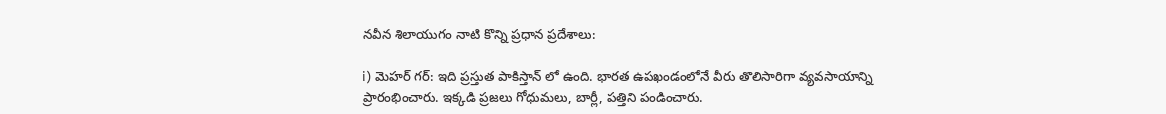నవీన శిలాయుగం నాటి కొన్ని ప్రధాన ప్రదేశాలు:

i) మెహర్ గర్: ఇది ప్రస్తుత పాకిస్తాన్ లో ఉంది. భారత ఉపఖండంలోనే వీరు తొలిసారిగా వ్యవసాయాన్ని ప్రారంభించారు. ఇక్కడి ప్రజలు గోధుమలు, బార్లీ, పత్తిని పండించారు.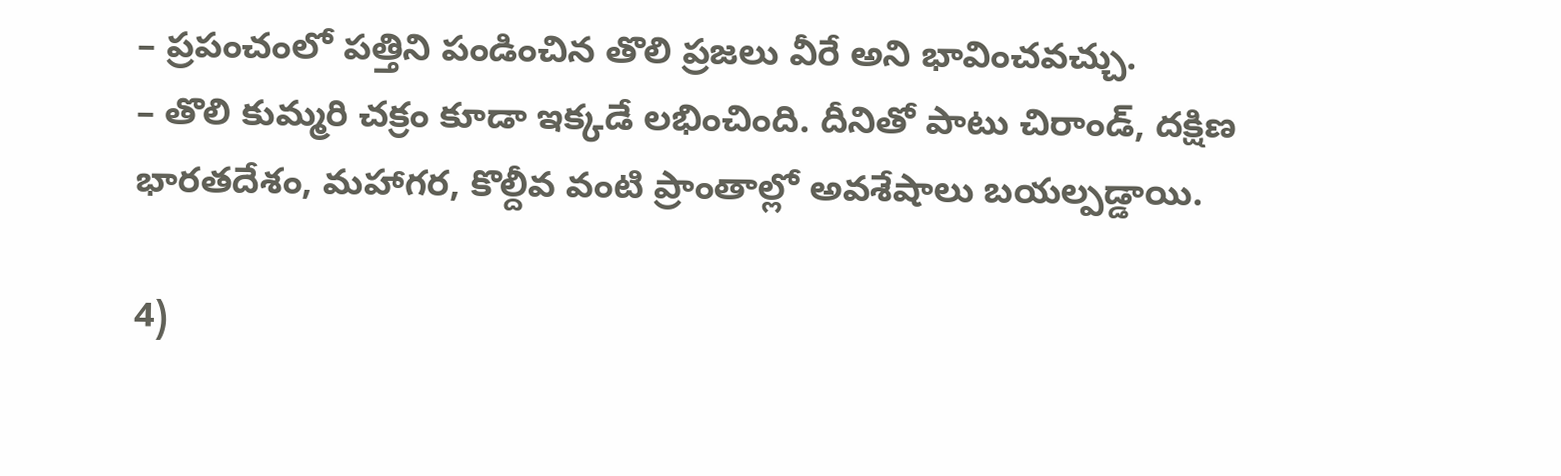– ప్రపంచంలో పత్తిని పండించిన తొలి ప్రజలు వీరే అని భావించవచ్చు.
– తొలి కుమ్మరి చక్రం కూడా ఇక్కడే లభించింది. దీనితో పాటు చిరాండ్, దక్షిణ భారతదేశం, మహాగర, కొల్దీవ వంటి ప్రాంతాల్లో అవశేషాలు బయల్పడ్డాయి.

4)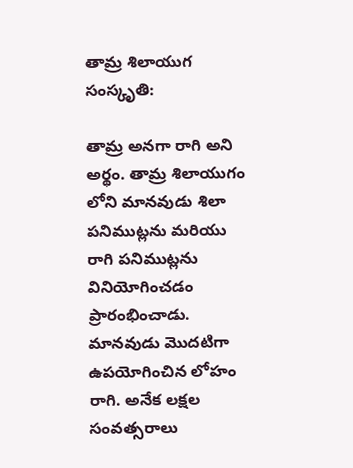తామ్ర శిలాయుగ సంస్కృతి:

తామ్ర అనగా రాగి అని అర్థం. తామ్ర శిలాయుగం లోని మానవుడు శిలా పనిముట్లను మరియు రాగి పనిముట్లను వినియోగించడం ప్రారంభించాడు. మానవుడు మొదటిగా ఉపయోగించిన లోహం రాగి. అనేక లక్షల సంవత్సరాలు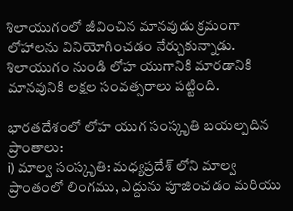శిలాయుగంలో జీవించిన మానవుడు క్రమంగా లోహాలను వినియోగించడం నేర్చుకున్నాడు. శిలాయుగం నుండి లోహ యుగానికి మారడానికి మానవునికి లక్షల సంవత్సరాలు పట్టింది.

భారతదేశంలో లోహ యుగ సంస్కృతి బయల్పదిన ప్రాంతాలు:
i) మాల్వ సంస్కృతి: మధ్యప్రదేశ్ లోని మాల్వ ప్రాంతంలో లింగము, ఎద్దును పూజించడం మరియు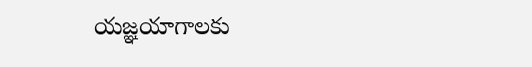యజ్ఞయాగాలకు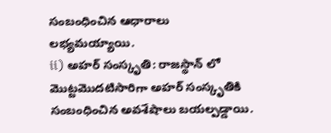సంబంధించిన ఆధారాలు లభ్యమయ్యాయి.
ii) అహర్ సంస్కృతి: రాజస్థాన్ లో మొట్టమొదటిసారిగా అహర్ సంస్కృతికి సంబంధించిన అవశేషాలు బయల్పడ్డాయి.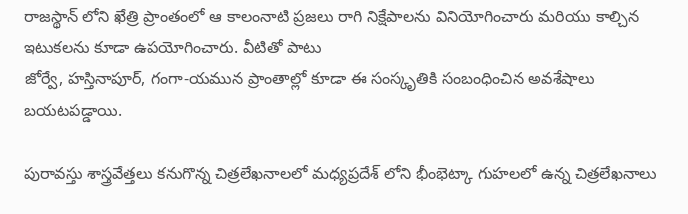రాజస్థాన్ లోని ఖేత్రి ప్రాంతంలో ఆ కాలంనాటి ప్రజలు రాగి నిక్షేపాలను వినియోగించారు మరియు కాల్చిన ఇటుకలను కూడా ఉపయోగించారు. వీటితో పాటు
జోర్వే, హస్తినాపూర్, గంగా-యమున ప్రాంతాల్లో కూడా ఈ సంస్కృతికి సంబంధించిన అవశేషాలు బయటపడ్డాయి.

పురావస్తు శాస్త్రవేత్తలు కనుగొన్న చిత్రలేఖనాలలో మధ్యప్రదేశ్ లోని భీంభెట్కా గుహలలో ఉన్న చిత్రలేఖనాలు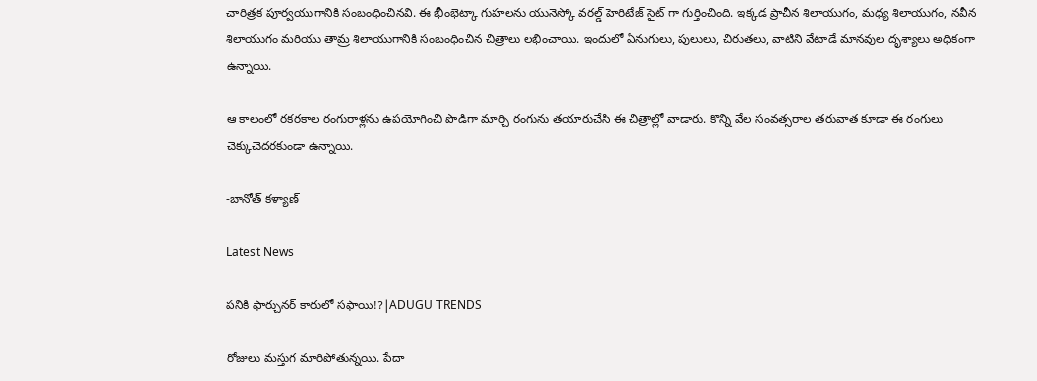చారిత్రక పూర్వయుగానికి సంబంధించినవి. ఈ భీంభెట్కా గుహలను యునెస్కో వరల్డ్ హెరిటేజ్ సైట్ గా గుర్తించింది. ఇక్కడ ప్రాచీన శిలాయుగం, మధ్య శిలాయుగం, నవీన శిలాయుగం మరియు తామ్ర శిలాయుగానికి సంబంధించిన చిత్రాలు లభించాయి. ఇందులో ఏనుగులు, పులులు, చిరుతలు, వాటిని వేటాడే మానవుల దృశ్యాలు అధికంగా ఉన్నాయి.

ఆ కాలంలో రకరకాల రంగురాళ్లను ఉపయోగించి పొడిగా మార్చి రంగును తయారుచేసి ఈ చిత్రాల్లో వాడారు. కొన్ని వేల సంవత్సరాల తరువాత కూడా ఈ రంగులు చెక్కుచెదరకుండా ఉన్నాయి.

-బానోత్ కళ్యాణ్

Latest News

పనికి ఫార్చునర్ కారులో సఫాయి!?|ADUGU TRENDS

రోజులు మస్తుగ మారిపోతున్నయి. పేదా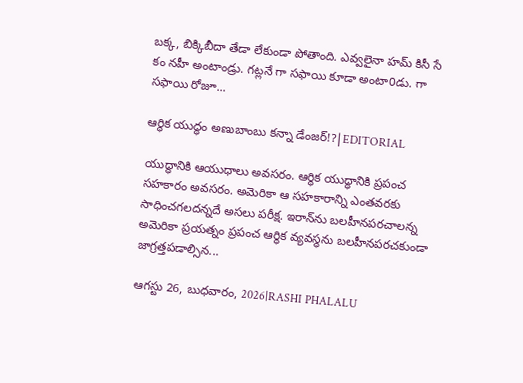బక్క, బిక్కిబీదా తేడా లేకుండా పోతాంది. ఎవ్వలైనా హమ్ కిసీ సే కం నహీ అంటాండ్రు. గట్లనే గా సఫాయి కూడా అంటా0డు. గా సఫాయి రోజూ...

ఆర్థిక యుద్ధం అణుబాంబు కన్నా డేంజర్!?|EDITORIAL

యుద్ధానికి ఆయుధాలు అవసరం. ఆర్థిక యుద్ధానికి ప్రపంచ సహకారం అవసరం. అమెరికా ఆ సహకారాన్ని ఎంతవరకు సాధించగలదన్నదే అసలు పరీక్ష. ఇరాన్‌ను బలహీనపరచాలన్న అమెరికా ప్రయత్నం ప్రపంచ ఆర్థిక వ్యవస్థను బలహీనపరచకుండా జాగ్రత్తపడాల్సిన...

ఆగస్టు 26, బుధవారం, 2026|RASHI PHALALU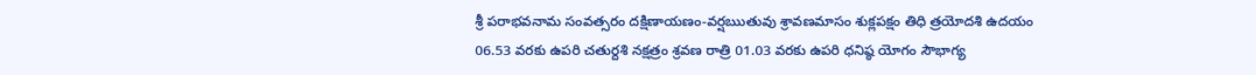శ్రీ పరాభవనామ సంవత్సరం దక్షిణాయణం-వర్షఋతువు శ్రావణమాసం శుక్లపక్షం తిధి త్రయోదశి ఉదయం 06.53 వరకు ఉపరి చతుర్దశి నక్షత్రం శ్రవణ రాత్రి 01.03 వరకు ఉపరి ధనిష్ఠ యోగం సౌభాగ్య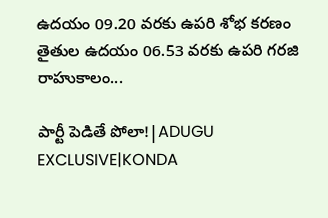ఉదయం 09.20 వరకు ఉపరి శోభ కరణం తైతుల ఉదయం 06.53 వరకు ఉపరి గరజి రాహుకాలం...

పార్టీ పెడితే పోలా!|ADUGU EXCLUSIVE|KONDA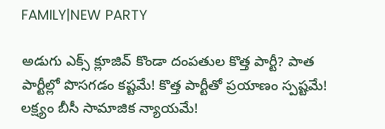FAMILY|NEW PARTY

అడుగు ఎక్స్ క్లూజివ్ కొండా దంపతుల కొత్త పార్టీ? పాత పార్టీల్లో పొసగడం కష్టమే! కొత్త పార్టీతో ప్రయాణం స్పష్టమే! లక్ష్యం బీసీ సామాజిక న్యాయమే!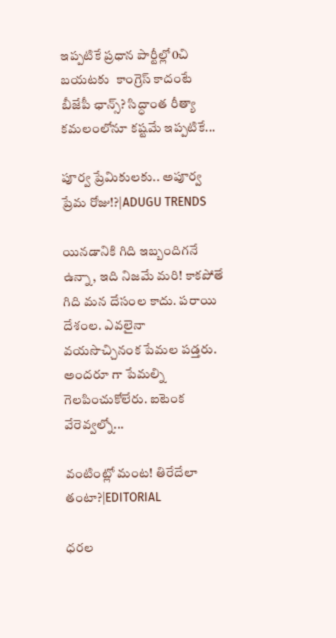ఇప్పటికే ప్రధాన పార్టీల్లో0చి బయటకు  కాంగ్రెస్ కాదంటే బీజేపీ ఛాన్స్? సిద్ధాంత రీత్యా కమలంలోనూ కష్టమే ఇప్పటికే...

పూర్వ ప్రేమికులకు.. అపూర్వ ప్రేమ రోజు!?|ADUGU TRENDS

యినడానికి గిది ఇబ్బందిగనే ఉన్నా, ఇది నిజమే మరి! కాకపోతే గిది మన దేసంల కాదు. పరాయి దేశంల. ఎవలైనా వయసొచ్చినంక పేమల పడ్తరు. అందరూ గా పేమల్ని గెలపించుకోలేరు. ఐటెంక వేరెవ్వల్నో...

వంటింట్లో మంట! తిరేదేలా తంటా?|EDITORIAL

ధరల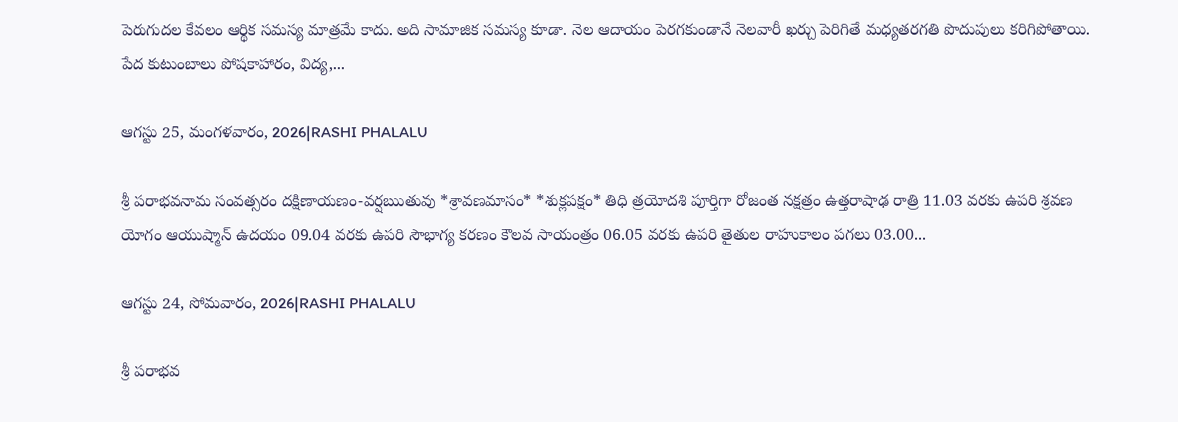పెరుగుదల కేవలం ఆర్థిక సమస్య మాత్రమే కాదు. అది సామాజిక సమస్య కూడా. నెల ఆదాయం పెరగకుండానే నెలవారీ ఖర్చు పెరిగితే మధ్యతరగతి పొదుపులు కరిగిపోతాయి. పేద కుటుంబాలు పోషకాహారం, విద్య,...

ఆగస్టు 25, మంగళవారం, 2026|RASHI PHALALU

శ్రీ పరాభవనామ సంవత్సరం దక్షిణాయణం-వర్షఋతువు *శ్రావణమాసం* *శుక్లపక్షం* తిధి త్రయోదశి పూర్తిగా రోజంత నక్షత్రం ఉత్తరాషాఢ రాత్రి 11.03 వరకు ఉపరి శ్రవణ యోగం ఆయుష్మాన్ ఉదయం 09.04 వరకు ఉపరి సౌభాగ్య కరణం కౌలవ సాయంత్రం 06.05 వరకు ఉపరి తైతుల రాహుకాలం పగలు 03.00...

ఆగస్టు 24, సోమవారం, 2026|RASHI PHALALU

శ్రీ పరాభవ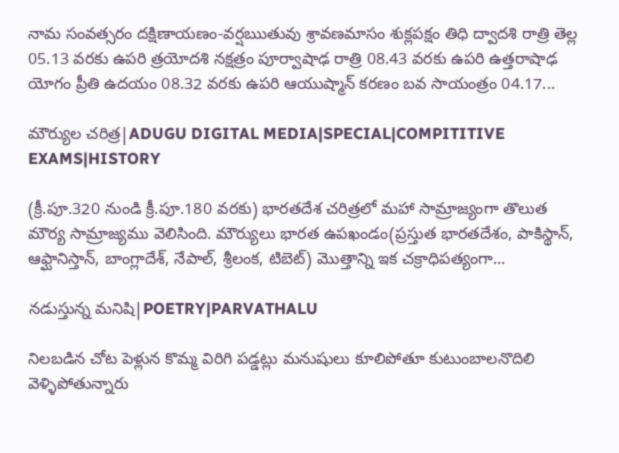నామ సంవత్సరం దక్షిణాయణం-వర్షఋతువు శ్రావణమాసం శుక్లపక్షం తిధి ద్వాదశి రాత్రి తెల్ల 05.13 వరకు ఉపరి త్రయోదశి నక్షత్రం పూర్వాషాఢ రాత్రి 08.43 వరకు ఉపరి ఉత్తరాషాఢ యోగం ప్రీతి ఉదయం 08.32 వరకు ఉపరి ఆయుష్మాన్ కరణం బవ సాయంత్రం 04.17...

మౌర్యుల చరిత్ర|ADUGU DIGITAL MEDIA|SPECIAL|COMPITITIVE EXAMS|HISTORY

(క్రీ.పూ.320 నుండి క్రీ.పూ.180 వరకు) భారతదేశ చరిత్రలో మహా సామ్రాజ్యంగా తొలుత మౌర్య సామ్రాజ్యము వెలిసింది. మౌర్యులు భారత ఉపఖండం(ప్రస్తుత భారతదేశం, పాకిస్థాన్, ఆఫ్ఘానిస్తాన్, బాంగ్లాదేశ్, నేపాల్, శ్రీలంక, టిబెట్) మొత్తాన్ని ఇక చక్రాధిపత్యంగా...

నడుస్తున్న మనిషి|POETRY|PARVATHALU

నిలబడిన చోట పెళ్లున కొమ్మ విరిగి పడ్డట్లు మనుషులు కూలిపోతూ కుటుంబాలనొదిలి వెళ్ళిపోతున్నారు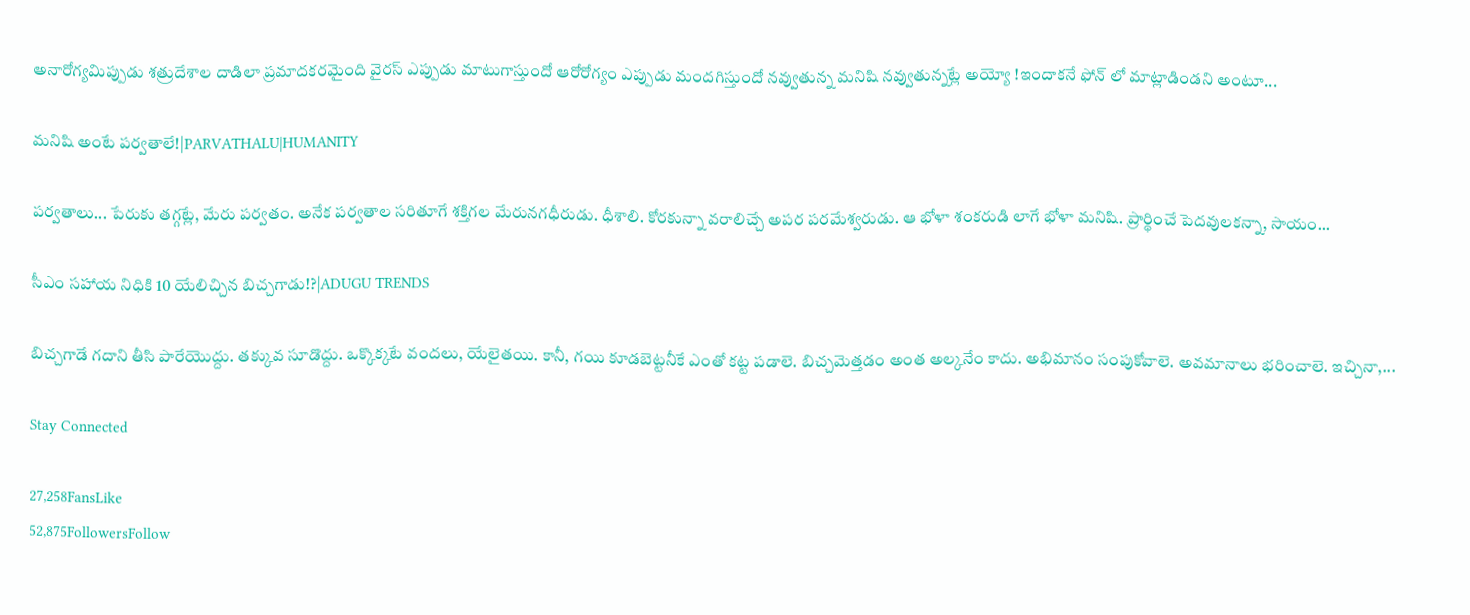అనారోగ్యమిప్పుడు శత్రుదేశాల దాడిలా ప్రమాదకరమైంది వైరస్ ఎప్పుడు మాటుగాస్తుందో ఆరోరోగ్యం ఎప్పుడు మందగిస్తుందో నవ్వుతున్న మనిషి నవ్వుతున్నట్లే అయ్యో !ఇందాకనే ఫోన్ లో మాట్లాడిండని అంటూ...

మనిషి అంటే పర్వతాలే!|PARVATHALU|HUMANITY

పర్వతాలు... పేరుకు తగ్గట్లే, మేరు పర్వతం. అనేక పర్వతాల సరితూగే శక్తిగల మేరునగధీరుడు. ధీశాలి. కోరకున్నా వరాలిచ్చే అపర పరమేశ్వరుడు. ఆ భోళా శంకరుడి లాగే భోళా మనిషి. ప్రార్థించే పెదవులకన్నా, సాయం...

సీఎం సహాయ నిధికి 10 యేలిచ్చిన బిచ్చగాడు!?|ADUGU TRENDS

బిచ్చగాడే గదాని తీసి పారేయొద్దు. తక్కువ సూడొద్దు. ఒక్కొక్కటే వందలు, యేలైతయి. కానీ, గయి కూడబెట్టనీకే ఎంతో కట్ట పడాలె. బిచ్చమెత్తడం అంత అల్కనేం కాదు. అభిమానం సంపుకోవాలె. అవమానాలు భరించాలె. ఇచ్చినా,...

Stay Connected

27,258FansLike
52,875FollowersFollow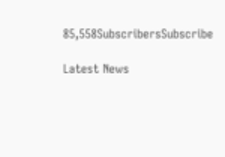85,558SubscribersSubscribe

Latest News